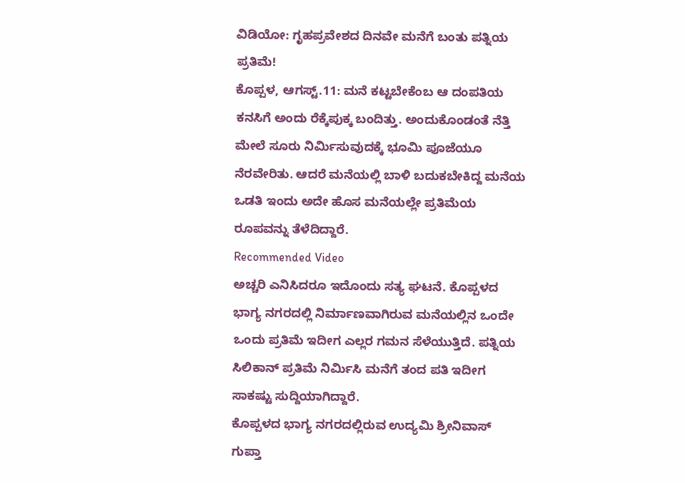ವಿಡಿಯೋ: ಗೃಹಪ್ರವೇಶದ ದಿನವೇ ಮನೆಗೆ ಬಂತು ಪತ್ನಿಯ ಪ್ರತಿಮೆ!
ಕೊಪ್ಪಳ, ಆಗಸ್ಟ್.11: ಮನೆ ಕಟ್ಟಬೇಕೆಂಬ ಆ ದಂಪತಿಯ ಕನಸಿಗೆ ಅಂದು ರೆಕ್ಕೆಪುಕ್ಕ ಬಂದಿತ್ತು. ಅಂದುಕೊಂಡಂತೆ ನೆತ್ತಿ ಮೇಲೆ ಸೂರು ನಿರ್ಮಿಸುವುದಕ್ಕೆ ಭೂಮಿ ಪೂಜೆಯೂ ನೆರವೇರಿತು. ಆದರೆ ಮನೆಯಲ್ಲಿ ಬಾಳಿ ಬದುಕಬೇಕಿದ್ದ ಮನೆಯ ಒಡತಿ ಇಂದು ಅದೇ ಹೊಸ ಮನೆಯಲ್ಲೇ ಪ್ರತಿಮೆಯ ರೂಪವನ್ನು ತೆಳೆದಿದ್ದಾರೆ.
Recommended Video
ಅಚ್ಚರಿ ಎನಿಸಿದರೂ ಇದೊಂದು ಸತ್ಯ ಘಟನೆ. ಕೊಪ್ಪಳದ ಭಾಗ್ಯ ನಗರದಲ್ಲಿ ನಿರ್ಮಾಣವಾಗಿರುವ ಮನೆಯಲ್ಲಿನ ಒಂದೇ ಒಂದು ಪ್ರತಿಮೆ ಇದೀಗ ಎಲ್ಲರ ಗಮನ ಸೆಳೆಯುತ್ತಿದೆ. ಪತ್ನಿಯ ಸಿಲಿಕಾನ್ ಪ್ರತಿಮೆ ನಿರ್ಮಿಸಿ ಮನೆಗೆ ತಂದ ಪತಿ ಇದೀಗ ಸಾಕಷ್ಟು ಸುದ್ದಿಯಾಗಿದ್ದಾರೆ.
ಕೊಪ್ಪಳದ ಭಾಗ್ಯ ನಗರದಲ್ಲಿರುವ ಉದ್ಯಮಿ ಶ್ರೀನಿವಾಸ್ ಗುಪ್ತಾ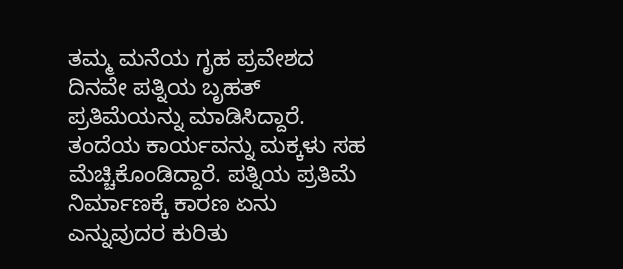ತಮ್ಮ ಮನೆಯ ಗೃಹ ಪ್ರವೇಶದ ದಿನವೇ ಪತ್ನಿಯ ಬೃಹತ್ ಪ್ರತಿಮೆಯನ್ನು ಮಾಡಿಸಿದ್ದಾರೆ. ತಂದೆಯ ಕಾರ್ಯವನ್ನು ಮಕ್ಕಳು ಸಹ ಮೆಚ್ಚಿಕೊಂಡಿದ್ದಾರೆ. ಪತ್ನಿಯ ಪ್ರತಿಮೆ ನಿರ್ಮಾಣಕ್ಕೆ ಕಾರಣ ಏನು ಎನ್ನುವುದರ ಕುರಿತು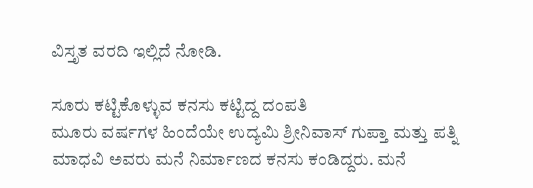ವಿಸ್ತೃತ ವರದಿ ಇಲ್ಲಿದೆ ನೋಡಿ.

ಸೂರು ಕಟ್ಟಿಕೊಳ್ಳುವ ಕನಸು ಕಟ್ಟಿದ್ದ ದಂಪತಿ
ಮೂರು ವರ್ಷಗಳ ಹಿಂದೆಯೇ ಉದ್ಯಮಿ ಶ್ರೀನಿವಾಸ್ ಗುಪ್ತಾ ಮತ್ತು ಪತ್ನಿ ಮಾಧವಿ ಅವರು ಮನೆ ನಿರ್ಮಾಣದ ಕನಸು ಕಂಡಿದ್ದರು. ಮನೆ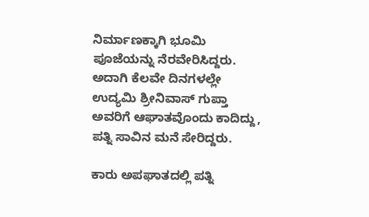ನಿರ್ಮಾಣಕ್ಕಾಗಿ ಭೂಮಿ ಪೂಜೆಯನ್ನು ನೆರವೇರಿಸಿದ್ದರು. ಅದಾಗಿ ಕೆಲವೇ ದಿನಗಳಲ್ಲೇ ಉದ್ಯಮಿ ಶ್ರೀನಿವಾಸ್ ಗುಪ್ತಾ ಅವರಿಗೆ ಆಘಾತವೊಂದು ಕಾದಿದ್ದು, ಪತ್ನಿ ಸಾವಿನ ಮನೆ ಸೇರಿದ್ದರು.

ಕಾರು ಅಪಘಾತದಲ್ಲಿ ಪತ್ನಿ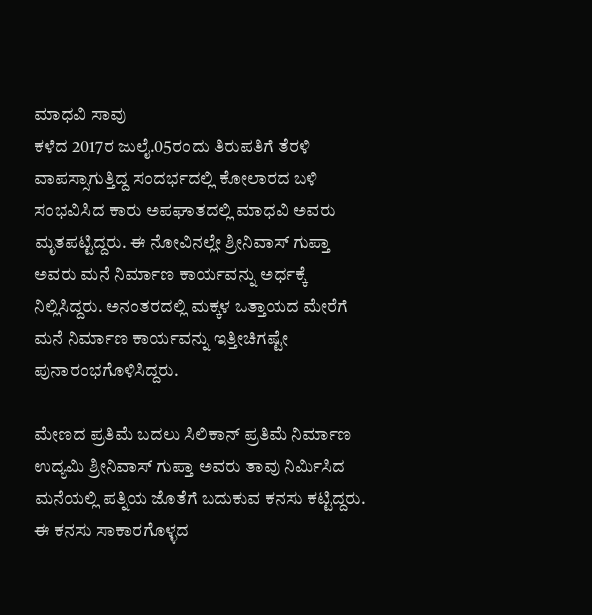ಮಾಧವಿ ಸಾವು
ಕಳೆದ 2017ರ ಜುಲೈ.05ರಂದು ತಿರುಪತಿಗೆ ತೆರಳಿ ವಾಪಸ್ಸಾಗುತ್ತಿದ್ದ ಸಂದರ್ಭದಲ್ಲಿ ಕೋಲಾರದ ಬಳಿ ಸಂಭವಿಸಿದ ಕಾರು ಅಪಘಾತದಲ್ಲಿ ಮಾಧವಿ ಅವರು ಮೃತಪಟ್ಟಿದ್ದರು. ಈ ನೋವಿನಲ್ಲೇ ಶ್ರೀನಿವಾಸ್ ಗುಪ್ತಾ ಅವರು ಮನೆ ನಿರ್ಮಾಣ ಕಾರ್ಯವನ್ನು ಅರ್ಧಕ್ಕೆ ನಿಲ್ಲಿಸಿದ್ದರು. ಅನಂತರದಲ್ಲಿ ಮಕ್ಕಳ ಒತ್ತಾಯದ ಮೇರೆಗೆ ಮನೆ ನಿರ್ಮಾಣ ಕಾರ್ಯವನ್ನು ಇತ್ತೀಚಿಗಷ್ಟೇ ಪುನಾರಂಭಗೊಳಿಸಿದ್ದರು.

ಮೇಣದ ಪ್ರತಿಮೆ ಬದಲು ಸಿಲಿಕಾನ್ ಪ್ರತಿಮೆ ನಿರ್ಮಾಣ
ಉದ್ಯಮಿ ಶ್ರೀನಿವಾಸ್ ಗುಪ್ತಾ ಅವರು ತಾವು ನಿರ್ಮಿಸಿದ ಮನೆಯಲ್ಲಿ ಪತ್ನಿಯ ಜೊತೆಗೆ ಬದುಕುವ ಕನಸು ಕಟ್ಟಿದ್ದರು. ಈ ಕನಸು ಸಾಕಾರಗೊಳ್ಳದ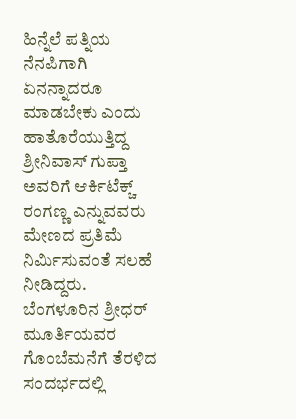ಹಿನ್ನೆಲೆ ಪತ್ನಿಯ ನೆನಪಿಗಾಗಿ ಏನನ್ನಾದರೂ ಮಾಡಬೇಕು ಎಂದು ಹಾತೊರೆಯುತ್ತಿದ್ದ ಶ್ರೀನಿವಾಸ್ ಗುಪ್ತಾ ಅವರಿಗೆ ಆರ್ಕಿಟೆಕ್ಚ್ ರಂಗಣ್ಣ ಎನ್ನುವವರು ಮೇಣದ ಪ್ರತಿಮೆ ನಿರ್ಮಿಸುವಂತೆ ಸಲಹೆ ನೀಡಿದ್ದರು. ಬೆಂಗಳೂರಿನ ಶ್ರೀಧರ್ ಮೂರ್ತಿಯವರ ಗೊಂಬೆಮನೆಗೆ ತೆರಳಿದ ಸಂದರ್ಭದಲ್ಲಿ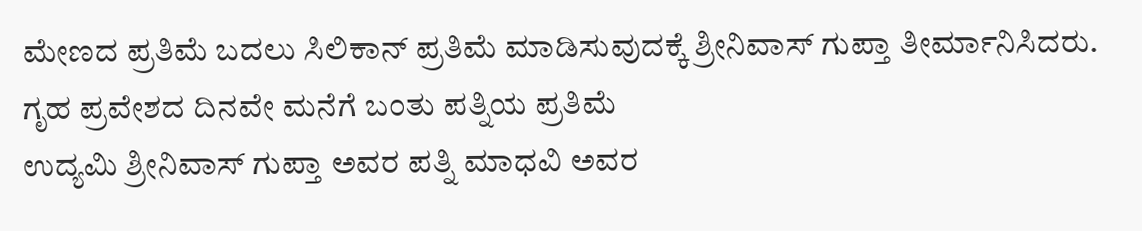ಮೇಣದ ಪ್ರತಿಮೆ ಬದಲು ಸಿಲಿಕಾನ್ ಪ್ರತಿಮೆ ಮಾಡಿಸುವುದಕ್ಕೆ ಶ್ರೀನಿವಾಸ್ ಗುಪ್ತಾ ತೀರ್ಮಾನಿಸಿದರು.
ಗೃಹ ಪ್ರವೇಶದ ದಿನವೇ ಮನೆಗೆ ಬಂತು ಪತ್ನಿಯ ಪ್ರತಿಮೆ
ಉದ್ಯಮಿ ಶ್ರೀನಿವಾಸ್ ಗುಪ್ತಾ ಅವರ ಪತ್ನಿ ಮಾಧವಿ ಅವರ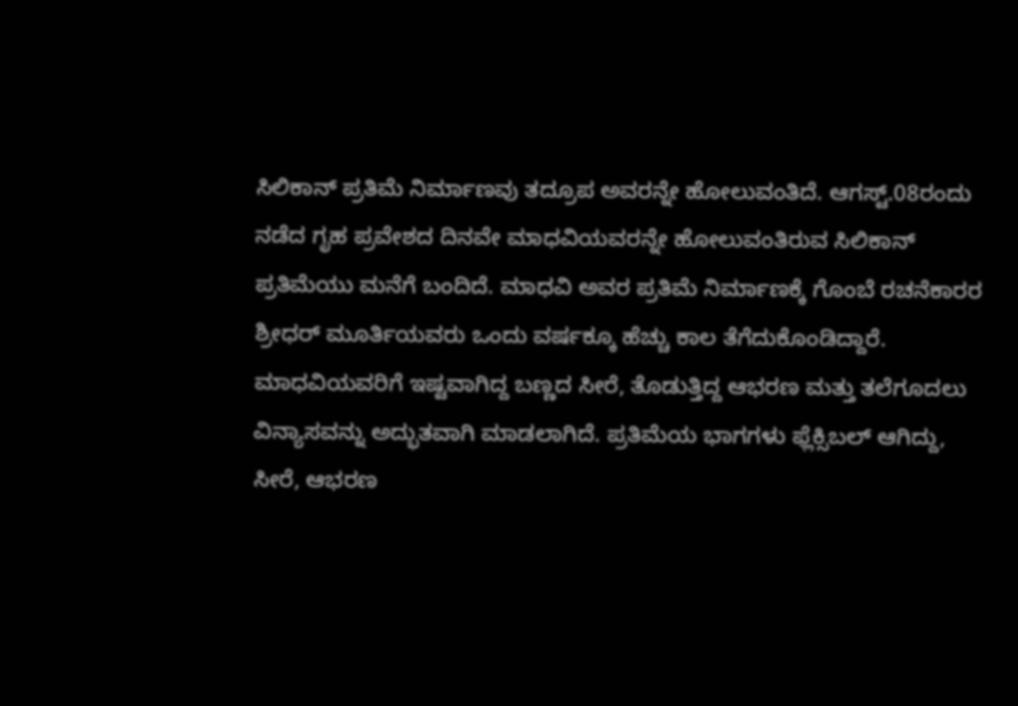ಸಿಲಿಕಾನ್ ಪ್ರತಿಮೆ ನಿರ್ಮಾಣವು ತದ್ರೂಪ ಅವರನ್ನೇ ಹೋಲುವಂತಿದೆ. ಆಗಸ್ಟ್.08ರಂದು ನಡೆದ ಗೃಹ ಪ್ರವೇಶದ ದಿನವೇ ಮಾಧವಿಯವರನ್ನೇ ಹೋಲುವಂತಿರುವ ಸಿಲಿಕಾನ್ ಪ್ರತಿಮೆಯು ಮನೆಗೆ ಬಂದಿದೆ. ಮಾಧವಿ ಅವರ ಪ್ರತಿಮೆ ನಿರ್ಮಾಣಕ್ಕೆ ಗೊಂಬೆ ರಚನೆಕಾರರ ಶ್ರೀಧರ್ ಮೂರ್ತಿಯವರು ಒಂದು ವರ್ಷಕ್ಕೂ ಹೆಚ್ಚು ಕಾಲ ತೆಗೆದುಕೊಂಡಿದ್ದಾರೆ. ಮಾಧವಿಯವರಿಗೆ ಇಷ್ಟವಾಗಿದ್ದ ಬಣ್ಣದ ಸೀರೆ, ತೊಡುತ್ತಿದ್ದ ಆಭರಣ ಮತ್ತು ತಲೆಗೂದಲು ವಿನ್ಯಾಸವನ್ನು ಅದ್ಭುತವಾಗಿ ಮಾಡಲಾಗಿದೆ. ಪ್ರತಿಮೆಯ ಭಾಗಗಳು ಫ್ಲೆಕ್ಸಿಬಲ್ ಆಗಿದ್ದು, ಸೀರೆ, ಆಭರಣ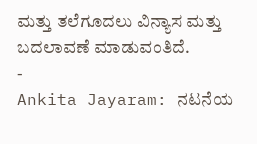ಮತ್ತು ತಲೆಗೂದಲು ವಿನ್ಯಾಸ ಮತ್ತು ಬದಲಾವಣೆ ಮಾಡುವಂತಿದೆ.
-
Ankita Jayaram: ನಟನೆಯ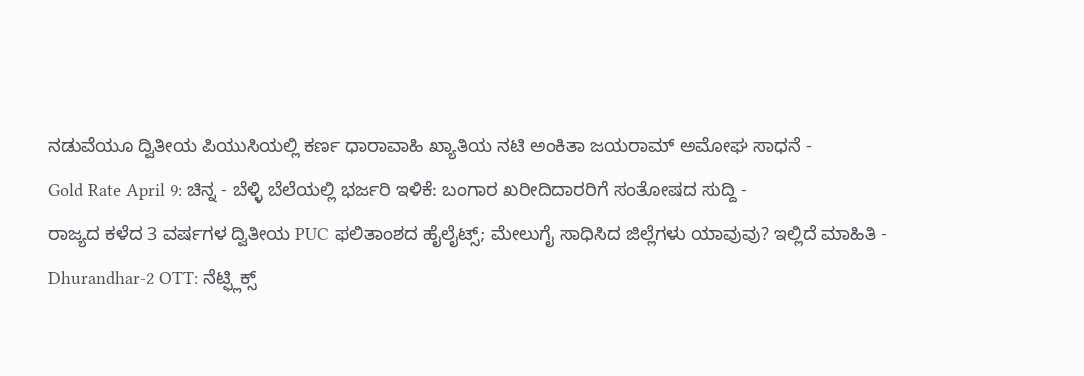ನಡುವೆಯೂ ದ್ವಿತೀಯ ಪಿಯುಸಿಯಲ್ಲಿ ಕರ್ಣ ಧಾರಾವಾಹಿ ಖ್ಯಾತಿಯ ನಟಿ ಅಂಕಿತಾ ಜಯರಾಮ್ ಅಮೋಘ ಸಾಧನೆ -
Gold Rate April 9: ಚಿನ್ನ - ಬೆಳ್ಳಿ ಬೆಲೆಯಲ್ಲಿ ಭರ್ಜರಿ ಇಳಿಕೆ: ಬಂಗಾರ ಖರೀದಿದಾರರಿಗೆ ಸಂತೋಷದ ಸುದ್ದಿ -
ರಾಜ್ಯದ ಕಳೆದ 3 ವರ್ಷಗಳ ದ್ವಿತೀಯ PUC ಫಲಿತಾಂಶದ ಹೈಲೈಟ್ಸ್; ಮೇಲುಗೈ ಸಾಧಿಸಿದ ಜಿಲ್ಲೆಗಳು ಯಾವುವು? ಇಲ್ಲಿದೆ ಮಾಹಿತಿ -
Dhurandhar-2 OTT: ನೆಟ್ಫ್ಲಿಕ್ಸ್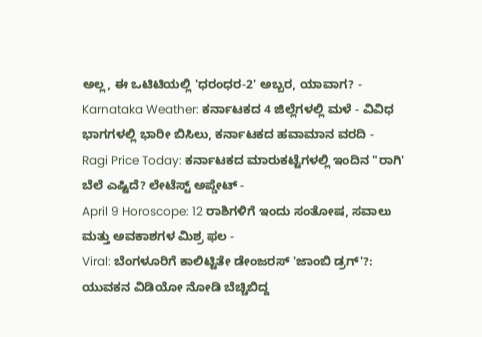ಅಲ್ಲ, ಈ ಒಟಿಟಿಯಲ್ಲಿ 'ಧರಂಧರ-2' ಅಬ್ಬರ, ಯಾವಾಗ? -
Karnataka Weather: ಕರ್ನಾಟಕದ 4 ಜಿಲ್ಲೆಗಳಲ್ಲಿ ಮಳೆ - ವಿವಿಧ ಭಾಗಗಳಲ್ಲಿ ಭಾರೀ ಬಿಸಿಲು, ಕರ್ನಾಟಕದ ಹವಾಮಾನ ವರದಿ -
Ragi Price Today: ಕರ್ನಾಟಕದ ಮಾರುಕಟ್ಟೆಗಳಲ್ಲಿ ಇಂದಿನ "ರಾಗಿ' ಬೆಲೆ ಎಷ್ಟಿದೆ? ಲೇಟೆಸ್ಟ್ ಅಪ್ಡೇಟ್ -
April 9 Horoscope: 12 ರಾಶಿಗಳಿಗೆ ಇಂದು ಸಂತೋಷ, ಸವಾಲು ಮತ್ತು ಅವಕಾಶಗಳ ಮಿಶ್ರ ಫಲ -
Viral: ಬೆಂಗಳೂರಿಗೆ ಕಾಲಿಟ್ಟಿತೇ ಡೇಂಜರಸ್ 'ಜಾಂಬಿ ಡ್ರಗ್'?: ಯುವಕನ ವಿಡಿಯೋ ನೋಡಿ ಬೆಚ್ಚಿಬಿದ್ದ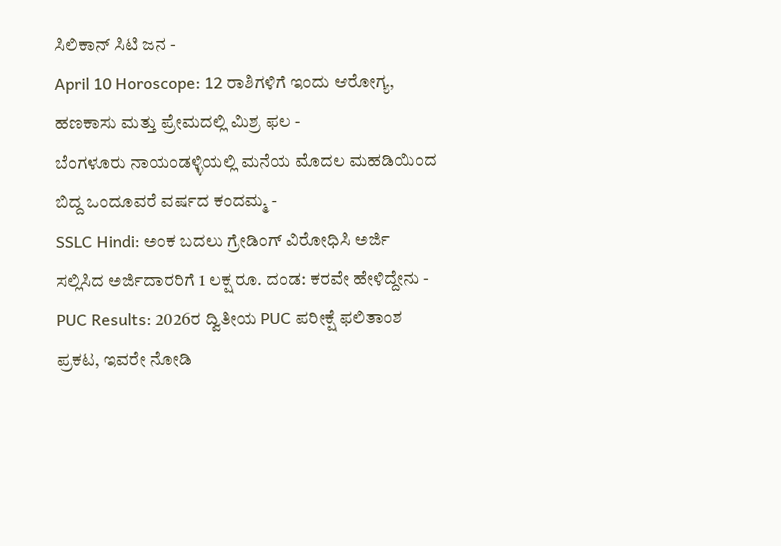ಸಿಲಿಕಾನ್ ಸಿಟಿ ಜನ -
April 10 Horoscope: 12 ರಾಶಿಗಳಿಗೆ ಇಂದು ಆರೋಗ್ಯ, ಹಣಕಾಸು ಮತ್ತು ಪ್ರೇಮದಲ್ಲಿ ಮಿಶ್ರ ಫಲ -
ಬೆಂಗಳೂರು ನಾಯಂಡಳ್ಳಿಯಲ್ಲಿ ಮನೆಯ ಮೊದಲ ಮಹಡಿಯಿಂದ ಬಿದ್ದ ಒಂದೂವರೆ ವರ್ಷದ ಕಂದಮ್ಮ -
SSLC Hindi: ಅಂಕ ಬದಲು ಗ್ರೇಡಿಂಗ್ ವಿರೋಧಿಸಿ ಅರ್ಜಿ ಸಲ್ಲಿಸಿದ ಅರ್ಜಿದಾರರಿಗೆ 1 ಲಕ್ಷ ರೂ. ದಂಡ: ಕರವೇ ಹೇಳಿದ್ದೇನು -
PUC Results: 2026ರ ದ್ವಿತೀಯ PUC ಪರೀಕ್ಷೆ ಫಲಿತಾಂಶ ಪ್ರಕಟ, ಇವರೇ ನೋಡಿ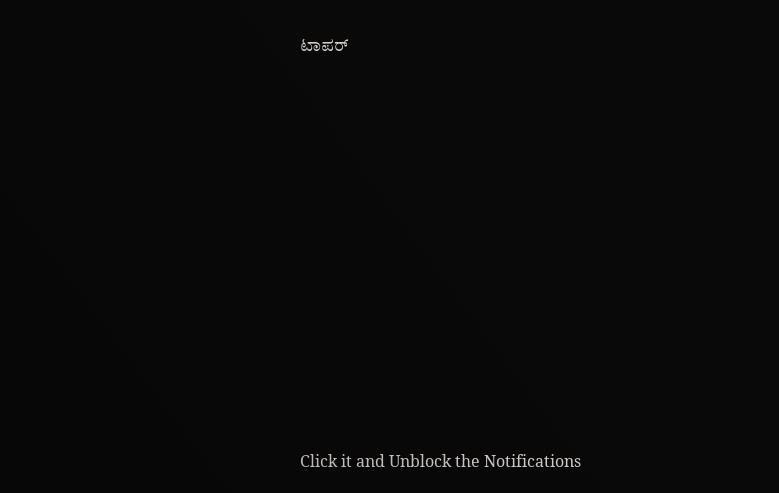ಟಾಪರ್












Click it and Unblock the Notifications